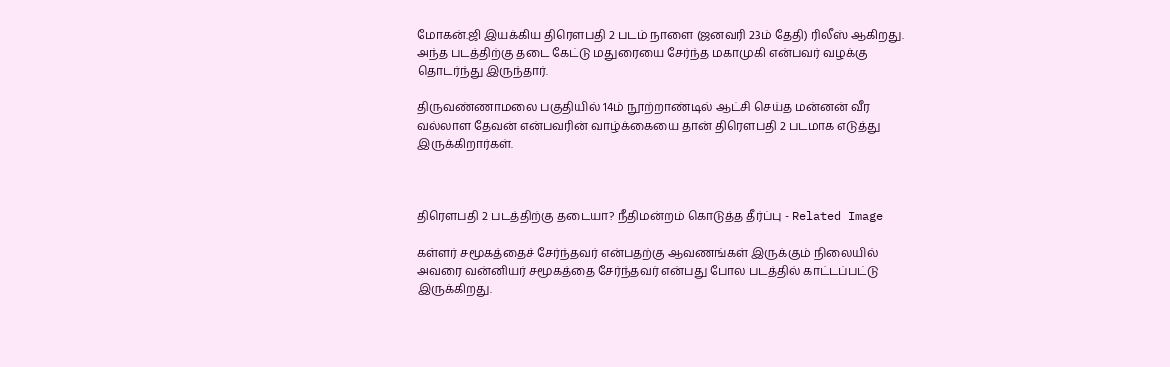மோகன்.ஜி இயக்கிய திரௌபதி 2 படம் நாளை (ஜனவரி 23ம் தேதி) ரிலீஸ் ஆகிறது. அந்த படத்திற்கு தடை கேட்டு மதுரையை சேர்ந்த மகாமுகி என்பவர் வழக்கு தொடர்ந்து இருந்தார்.

திருவண்ணாமலை பகுதியில் 14ம் நூற்றாண்டில் ஆட்சி செய்த மன்னன் வீர வல்லாள தேவன் என்பவரின் வாழ்க்கையை தான் திரௌபதி 2 படமாக எடுத்து இருக்கிறார்கள்.



திரௌபதி 2 படத்திற்கு தடையா? நீதிமன்றம் கொடுத்த தீர்ப்பு - Related Image

கள்ளர் சமூகத்தைச் சேர்ந்தவர் என்பதற்கு ஆவணங்கள் இருக்கும் நிலையில் அவரை வன்னியர் சமூகத்தை சேர்ந்தவர் என்பது போல படத்தில் காட்டப்பட்டு இருக்கிறது.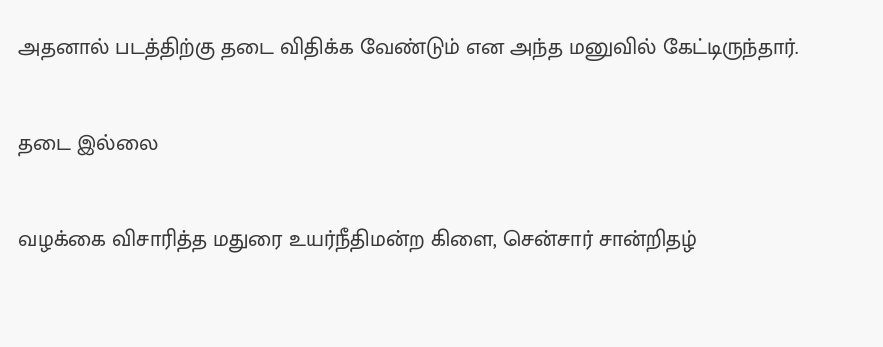அதனால் படத்திற்கு தடை விதிக்க வேண்டும் என அந்த மனுவில் கேட்டிருந்தார்.

தடை இல்லை

வழக்கை விசாரித்த மதுரை உயர்நீதிமன்ற கிளை, சென்சார் சான்றிதழ்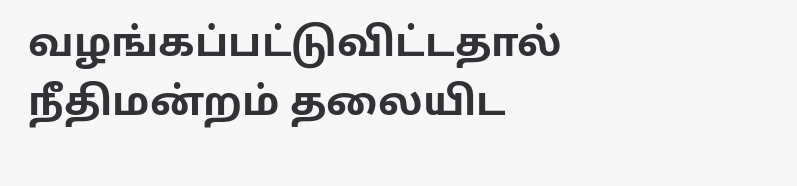வழங்கப்பட்டுவிட்டதால் நீதிமன்றம் தலையிட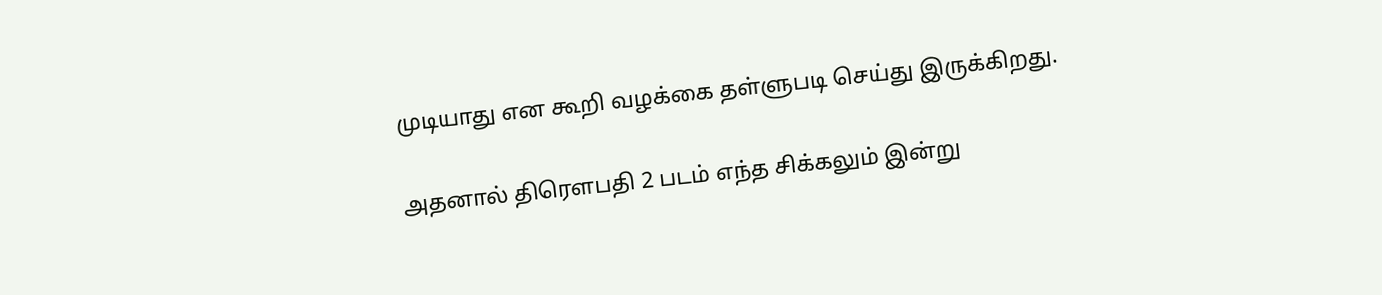முடியாது என கூறி வழக்கை தள்ளுபடி செய்து இருக்கிறது.

அதனால் திரௌபதி 2 படம் எந்த சிக்கலும் இன்று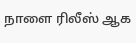நாளை ரிலீஸ் ஆக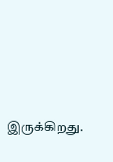இருக்கிறது.